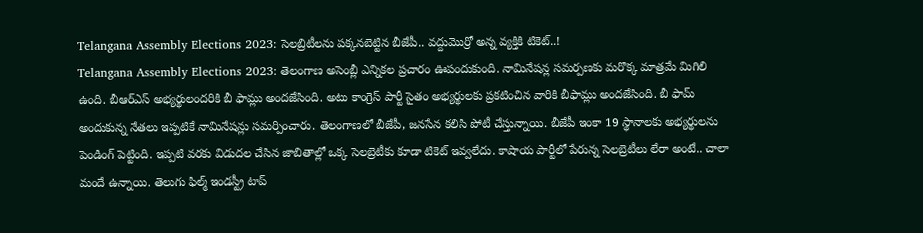Telangana Assembly Elections 2023: సెలబ్రిటీలను పక్కనబెట్టిన బీజేపీ.. వద్దుమొర్రో అన్న వ్యక్తికి టికెట్..!
Telangana Assembly Elections 2023: తెలంగాణ అసెంబ్లీ ఎన్నికల ప్రచారం ఊపందుకుంది. నామినేషన్ల సమర్పణకు మరొక్క మాత్రమే మిగిలి ఉంది. బీఆర్ఎస్ అభ్యర్థులందరికి బీ ఫామ్లు అందజేసింది. అటు కాంగ్రెస్ పార్టీ సైతం అభ్యర్థులకు ప్రకటించిన వారికి బీఫామ్లు అందజేసింది. బీ ఫామ్ అందుకున్న నేతలు ఇప్పటికే నామినేషన్లు సమర్పించారు. తెలంగాణలో బీజేపీ, జనసేన కలిసి పోటీ చేస్తున్నాయి. బీజేపీ ఇంకా 19 స్థానాలకు అభ్యర్థులను పెండింగ్ పెట్టింది. ఇప్పటి వరకు విడుదల చేసిన జాబితాల్లో ఒక్క సెలబ్రెటీకు కూడా టికెట్ ఇవ్వలేదు. కాషాయ పార్టీలో పేరున్న సెలబ్రెటీలు లేరా అంటే.. చాలా మందే ఉన్నాయి. తెలుగు ఫిల్మ్ ఇండస్ట్రీ టాప్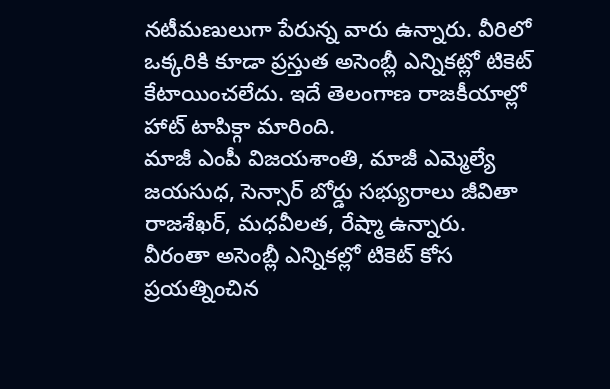నటీమణులుగా పేరున్న వారు ఉన్నారు. వీరిలో ఒక్కరికి కూడా ప్రస్తుత అసెంబ్లీ ఎన్నికట్లో టికెట్ కేటాయించలేదు. ఇదే తెలంగాణ రాజకీయాల్లో హాట్ టాపిక్గా మారింది.
మాజీ ఎంపీ విజయశాంతి, మాజీ ఎమ్మెల్యే జయసుధ, సెన్సార్ బోర్డు సభ్యురాలు జీవితా రాజశేఖర్, మధవీలత, రేష్మా ఉన్నారు. వీరంతా అసెంబ్లీ ఎన్నికల్లో టికెట్ కోస ప్రయత్నించిన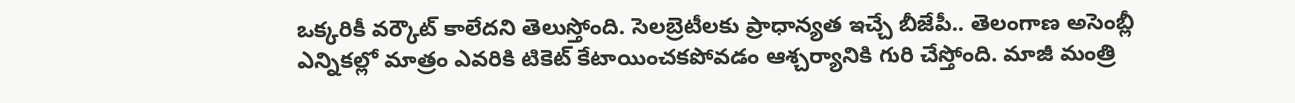ఒక్కరికీ వర్కౌట్ కాలేదని తెలుస్తోంది. సెలబ్రెటీలకు ప్రాధాన్యత ఇచ్చే బీజేపీ.. తెలంగాణ అసెంబ్లీ ఎన్నికల్లో మాత్రం ఎవరికి టికెట్ కేటాయించకపోవడం ఆశ్చర్యానికి గురి చేస్తోంది. మాజీ మంత్రి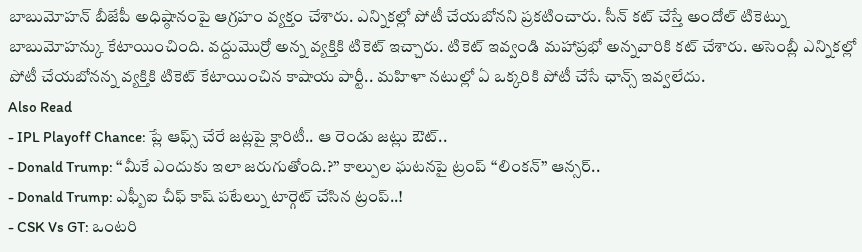బాబుమోహన్ బీజేపీ అధిష్ఠానంపై ఆగ్రహం వ్యక్తం చేశారు. ఎన్నికల్లో పోటీ చేయబోనని ప్రకటించారు. సీన్ కట్ చేస్తే అందోల్ టికెట్ను బాబుమోహన్కు కేటాయించింది. వద్దుమొర్రో అన్న వ్యక్తికి టికెట్ ఇచ్చారు. టికెట్ ఇవ్వండి మహాప్రభో అన్నవారికి కట్ చేశారు. అసెంబ్లీ ఎన్నికల్లో పోటీ చేయబోనన్న వ్యక్తికి టికెట్ కేటాయించిన కాషాయ పార్టీ.. మహిళా నటుల్లో ఏ ఒక్కరికి పోటీ చేసే ఛాన్స్ ఇవ్వలేదు.
Also Read
- IPL Playoff Chance: ప్లే ఆఫ్స్ చేరే జట్లపై క్లారిటీ.. ఆ రెండు జట్లు ఔట్..
- Donald Trump: ‘‘మీకే ఎందుకు ఇలా జరుగుతోంది.?’’ కాల్పుల ఘటనపై ట్రంప్ ‘‘లింకన్’’ ఆన్సర్..
- Donald Trump: ఎఫ్బీఐ చీఫ్ కాష్ పటేల్ను టార్గెట్ చేసిన ట్రంప్..!
- CSK Vs GT: ఒంటరి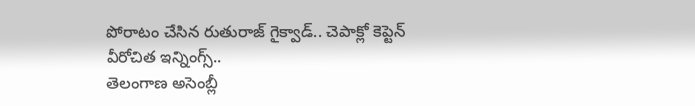పోరాటం చేసిన రుతురాజ్ గైక్వాడ్.. చెపాక్లో కెప్టెన్ వీరోచిత ఇన్నింగ్స్..
తెలంగాణ అసెంబ్లీ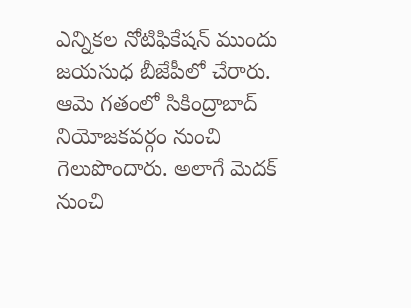ఎన్నికల నోటిఫికేషన్ ముందు జయసుధ బీజేపీలో చేరారు. ఆమె గతంలో సికింద్రాబాద్ నియోజకవర్గం నుంచి గెలుపొందారు. అలాగే మెదక్ నుంచి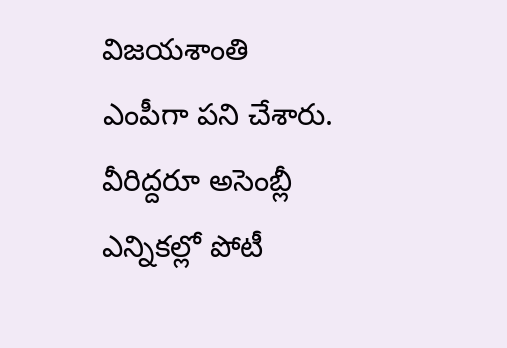విజయశాంతి ఎంపీగా పని చేశారు. వీరిద్దరూ అసెంబ్లీ ఎన్నికల్లో పోటీ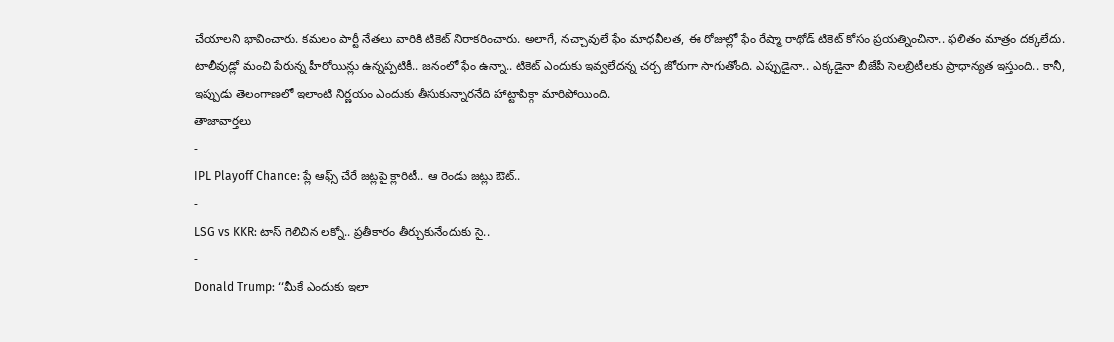చేయాలని భావించారు. కమలం పార్టీ నేతలు వారికి టికెట్ నిరాకరించారు. అలాగే, నచ్చావులే ఫేం మాధవీలత, ఈ రోజుల్లో ఫేం రేష్మా రాథోడ్ టికెట్ కోసం ప్రయత్నించినా.. ఫలితం మాత్రం దక్కలేదు. టాలీవుడ్లో మంచి పేరున్న హీరోయిన్లు ఉన్నప్పటికీ.. జనంలో ఫేం ఉన్నా.. టికెట్ ఎందుకు ఇవ్వలేదన్న చర్చ జోరుగా సాగుతోంది. ఎప్పుడైనా.. ఎక్కడైనా బీజేపీ సెలబ్రిటీలకు ప్రాధాన్యత ఇస్తుంది.. కానీ, ఇప్పుడు తెలంగాణలో ఇలాంటి నిర్ణయం ఎందుకు తీసుకున్నారనేది హాట్టాపిక్గా మారిపోయింది.
తాజావార్తలు
-
IPL Playoff Chance: ప్లే ఆఫ్స్ చేరే జట్లపై క్లారిటీ.. ఆ రెండు జట్లు ఔట్..
-
LSG vs KKR: టాస్ గెలిచిన లక్నో.. ప్రతీకారం తీర్చుకునేందుకు సై..
-
Donald Trump: ‘‘మీకే ఎందుకు ఇలా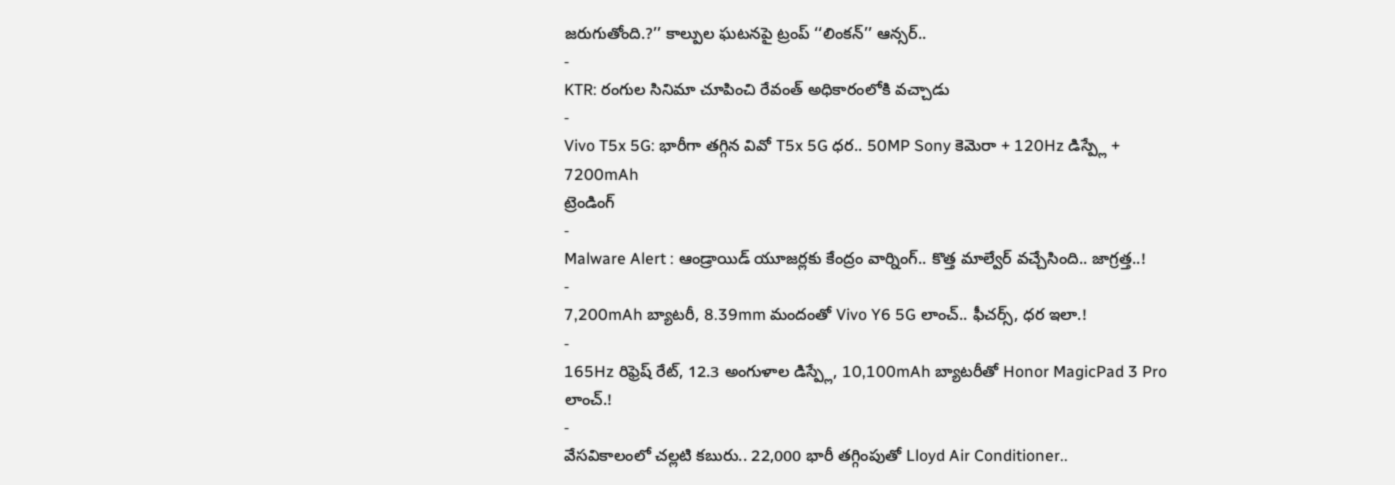జరుగుతోంది.?’’ కాల్పుల ఘటనపై ట్రంప్ ‘‘లింకన్’’ ఆన్సర్..
-
KTR: రంగుల సినిమా చూపించి రేవంత్ అధికారంలోకి వచ్చాడు
-
Vivo T5x 5G: భారీగా తగ్గిన వివో T5x 5G ధర.. 50MP Sony కెమెరా + 120Hz డిస్ప్లే + 7200mAh
ట్రెండింగ్
-
Malware Alert : ఆండ్రాయిడ్ యూజర్లకు కేంద్రం వార్నింగ్.. కొత్త మాల్వేర్ వచ్చేసింది.. జాగ్రత్త..!
-
7,200mAh బ్యాటరీ, 8.39mm మందంతో Vivo Y6 5G లాంచ్.. ఫీచర్స్, ధర ఇలా.!
-
165Hz రిఫ్రెష్ రేట్, 12.3 అంగుళాల డిస్ప్లే, 10,100mAh బ్యాటరీతో Honor MagicPad 3 Pro లాంచ్.!
-
వేసవికాలంలో చల్లటి కబురు.. 22,000 భారీ తగ్గింపుతో Lloyd Air Conditioner..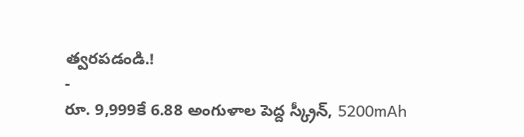త్వరపడండి.!
-
రూ. 9,999కే 6.88 అంగుళాల పెద్ద స్క్రీన్, 5200mAh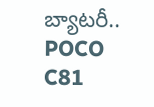బ్యాటరీ.. POCO C81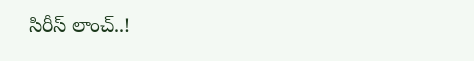సిరీస్ లాంచ్..!